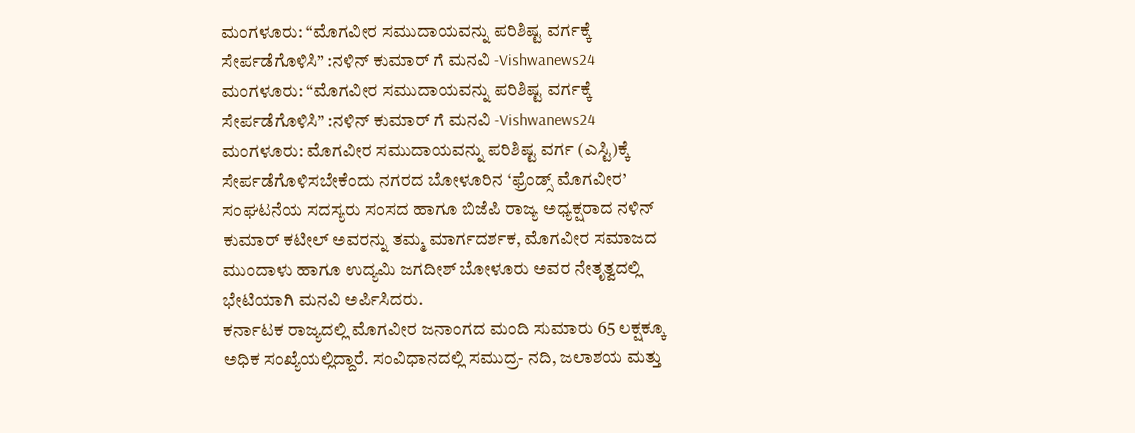ಮಂಗಳೂರು: “ಮೊಗವೀರ ಸಮುದಾಯವನ್ನು ಪರಿಶಿಷ್ಟ ವರ್ಗಕ್ಕೆ ಸೇರ್ಪಡೆಗೊಳಿಸಿ” :ನಳಿನ್ ಕುಮಾರ್ ಗೆ ಮನವಿ -Vishwanews24
ಮಂಗಳೂರು: “ಮೊಗವೀರ ಸಮುದಾಯವನ್ನು ಪರಿಶಿಷ್ಟ ವರ್ಗಕ್ಕೆ ಸೇರ್ಪಡೆಗೊಳಿಸಿ” :ನಳಿನ್ ಕುಮಾರ್ ಗೆ ಮನವಿ -Vishwanews24
ಮಂಗಳೂರು: ಮೊಗವೀರ ಸಮುದಾಯವನ್ನು ಪರಿಶಿಷ್ಟ ವರ್ಗ (ಎಸ್ಟಿ)ಕ್ಕೆ ಸೇರ್ಪಡೆಗೊಳಿಸಬೇಕೆಂದು ನಗರದ ಬೋಳೂರಿನ ‘ಫ್ರೆಂಡ್ಸ್ ಮೊಗವೀರ’ ಸಂಘಟನೆಯ ಸದಸ್ಯರು ಸಂಸದ ಹಾಗೂ ಬಿಜೆಪಿ ರಾಜ್ಯ ಅಧ್ಯಕ್ಷರಾದ ನಳಿನ್ ಕುಮಾರ್ ಕಟೀಲ್ ಅವರನ್ನು ತಮ್ಮ ಮಾರ್ಗದರ್ಶಕ, ಮೊಗವೀರ ಸಮಾಜದ ಮುಂದಾಳು ಹಾಗೂ ಉದ್ಯಮಿ ಜಗದೀಶ್ ಬೋಳೂರು ಅವರ ನೇತೃತ್ವದಲ್ಲಿ ಭೇಟಿಯಾಗಿ ಮನವಿ ಅರ್ಪಿಸಿದರು.
ಕರ್ನಾಟಕ ರಾಜ್ಯದಲ್ಲಿ ಮೊಗವೀರ ಜನಾಂಗದ ಮಂದಿ ಸುಮಾರು 65 ಲಕ್ಷಕ್ಕೂ ಅಧಿಕ ಸಂಖ್ಯೆಯಲ್ಲಿದ್ದಾರೆ. ಸಂವಿಧಾನದಲ್ಲಿ ಸಮುದ್ರ- ನದಿ, ಜಲಾಶಯ ಮತ್ತು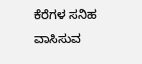ಕೆರೆಗಳ ಸನಿಹ ವಾಸಿಸುವ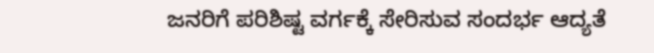ಜನರಿಗೆ ಪರಿಶಿಷ್ಟ ವರ್ಗಕ್ಕೆ ಸೇರಿಸುವ ಸಂದರ್ಭ ಆದ್ಯತೆ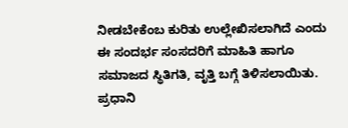ನೀಡಬೇಕೆಂಬ ಕುರಿತು ಉಲ್ಲೇಖಿಸಲಾಗಿದೆ ಎಂದು ಈ ಸಂದರ್ಭ ಸಂಸದರಿಗೆ ಮಾಹಿತಿ ಹಾಗೂ ಸಮಾಜದ ಸ್ಥಿತಿಗತಿ, ವೃತ್ತಿ ಬಗ್ಗೆ ತಿಳಿಸಲಾಯಿತು.
ಪ್ರಧಾನಿ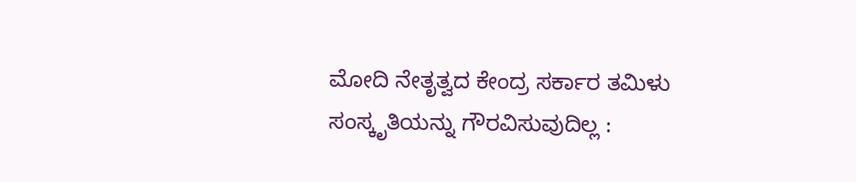ಮೋದಿ ನೇತೃತ್ವದ ಕೇಂದ್ರ ಸರ್ಕಾರ ತಮಿಳು ಸಂಸ್ಕೃತಿಯನ್ನು ಗೌರವಿಸುವುದಿಲ್ಲ :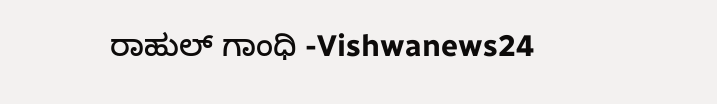ರಾಹುಲ್ ಗಾಂಧಿ -Vishwanews24